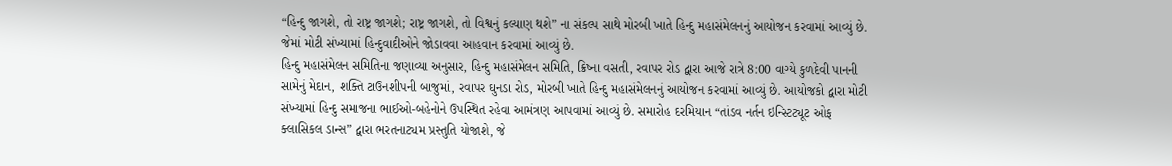“હિન્દુ જાગશે, તો રાષ્ટ્ર જાગશે; રાષ્ટ્ર જાગશે, તો વિશ્વનું કલ્યાણ થશે” ના સંકલ્પ સાથે મોરબી ખાતે હિન્દુ મહાસંમેલનનું આયોજન કરવામાં આવ્યું છે. જેમાં મોટી સંખ્યામાં હિન્દુવાદીઓને જોડાવવા આહવાન કરવામાં આવ્યું છે.
હિન્દુ મહાસંમેલન સમિતિના જણાવ્યા અનુસાર, હિન્દુ મહાસંમેલન સમિતિ, ક્રિષ્ના વસતી, રવાપર રોડ દ્વારા આજે રાત્રે 8:00 વાગ્યે કુળદેવી પાનની સામેનું મેદાન, શક્તિ ટાઉનશીપની બાજુમાં, રવાપર ઘુનડા રોડ, મોરબી ખાતે હિન્દુ મહાસંમેલનનું આયોજન કરવામાં આવ્યું છે. આયોજકો દ્વારા મોટી સંખ્યામાં હિન્દુ સમાજના ભાઈઓ-બહેનોને ઉપસ્થિત રહેવા આમંત્રણ આપવામાં આવ્યું છે. સમારોહ દરમિયાન “તાંડવ નર્તન ઇન્સ્ટિટ્યૂટ ઓફ ક્લાસિકલ ડાન્સ” દ્વારા ભરતનાટ્યમ પ્રસ્તુતિ યોજાશે, જે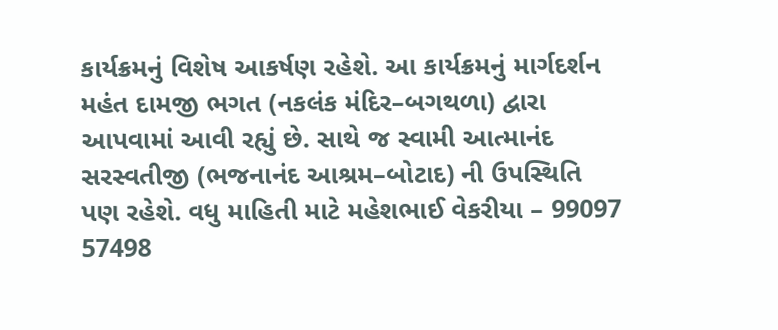કાર્યક્રમનું વિશેષ આકર્ષણ રહેશે. આ કાર્યક્રમનું માર્ગદર્શન મહંત દામજી ભગત (નકલંક મંદિર–બગથળા) દ્વારા આપવામાં આવી રહ્યું છે. સાથે જ સ્વામી આત્માનંદ સરસ્વતીજી (ભજનાનંદ આશ્રમ–બોટાદ) ની ઉપસ્થિતિ પણ રહેશે. વધુ માહિતી માટે મહેશભાઈ વેકરીયા – 99097 57498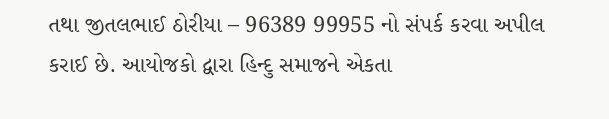તથા જીતલભાઈ ઠોરીયા – 96389 99955 નો સંપર્ક કરવા અપીલ કરાઈ છે. આયોજકો દ્વારા હિન્દુ સમાજને એકતા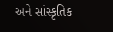અને સાંસ્કૃતિક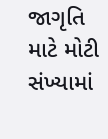જાગૃતિ માટે મોટી સંખ્યામાં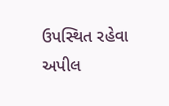ઉપસ્થિત રહેવા અપીલ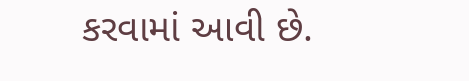કરવામાં આવી છે.